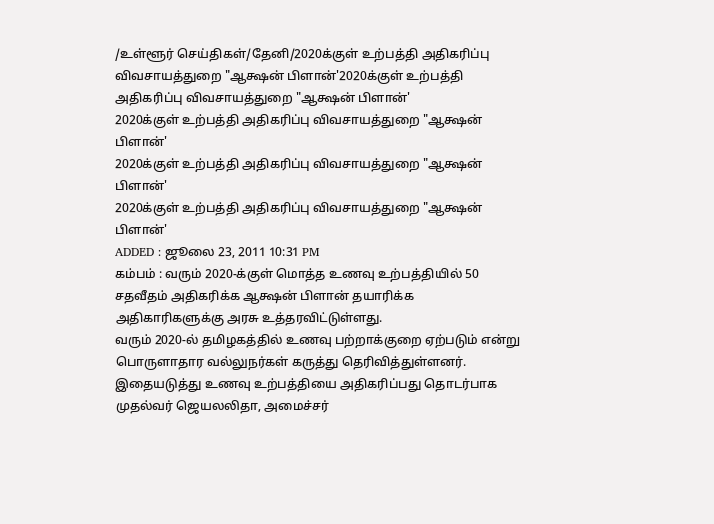/உள்ளூர் செய்திகள்/தேனி/2020க்குள் உற்பத்தி அதிகரிப்பு விவசாயத்துறை "ஆக்ஷன் பிளான்'2020க்குள் உற்பத்தி அதிகரிப்பு விவசாயத்துறை "ஆக்ஷன் பிளான்'
2020க்குள் உற்பத்தி அதிகரிப்பு விவசாயத்துறை "ஆக்ஷன் பிளான்'
2020க்குள் உற்பத்தி அதிகரிப்பு விவசாயத்துறை "ஆக்ஷன் பிளான்'
2020க்குள் உற்பத்தி அதிகரிப்பு விவசாயத்துறை "ஆக்ஷன் பிளான்'
ADDED : ஜூலை 23, 2011 10:31 PM
கம்பம் : வரும் 2020-க்குள் மொத்த உணவு உற்பத்தியில் 50 சதவீதம் அதிகரிக்க ஆக்ஷன் பிளான் தயாரிக்க அதிகாரிகளுக்கு அரசு உத்தரவிட்டுள்ளது.
வரும் 2020-ல் தமிழகத்தில் உணவு பற்றாக்குறை ஏற்படும் என்று பொருளாதார வல்லுநர்கள் கருத்து தெரிவித்துள்ளனர். இதையடுத்து உணவு உற்பத்தியை அதிகரிப்பது தொடர்பாக முதல்வர் ஜெயலலிதா, அமைச்சர்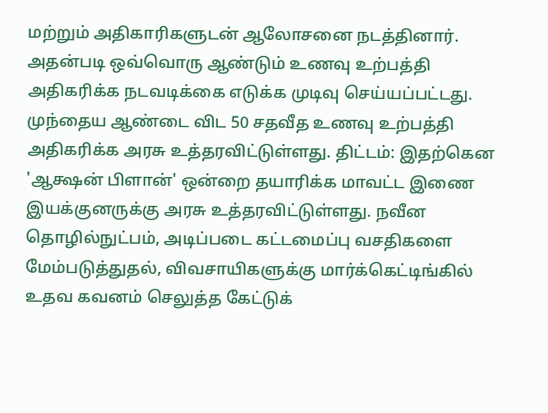மற்றும் அதிகாரிகளுடன் ஆலோசனை நடத்தினார். அதன்படி ஒவ்வொரு ஆண்டும் உணவு உற்பத்தி அதிகரிக்க நடவடிக்கை எடுக்க முடிவு செய்யப்பட்டது. முந்தைய ஆண்டை விட 50 சதவீத உணவு உற்பத்தி அதிகரிக்க அரசு உத்தரவிட்டுள்ளது. திட்டம்: இதற்கென 'ஆக்ஷன் பிளான்' ஒன்றை தயாரிக்க மாவட்ட இணை இயக்குனருக்கு அரசு உத்தரவிட்டுள்ளது. நவீன தொழில்நுட்பம், அடிப்படை கட்டமைப்பு வசதிகளை மேம்படுத்துதல், விவசாயிகளுக்கு மார்க்கெட்டிங்கில் உதவ கவனம் செலுத்த கேட்டுக்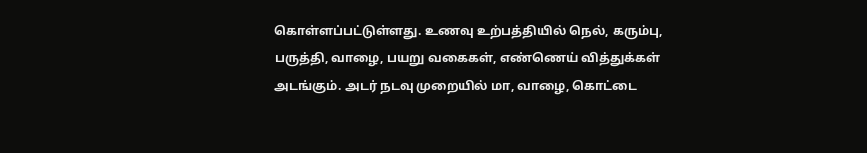கொள்ளப்பட்டுள்ளது. உணவு உற்பத்தியில் நெல், கரும்பு, பருத்தி, வாழை, பயறு வகைகள், எண்ணெய் வித்துக்கள் அடங்கும். அடர் நடவு முறையில் மா, வாழை, கொட்டை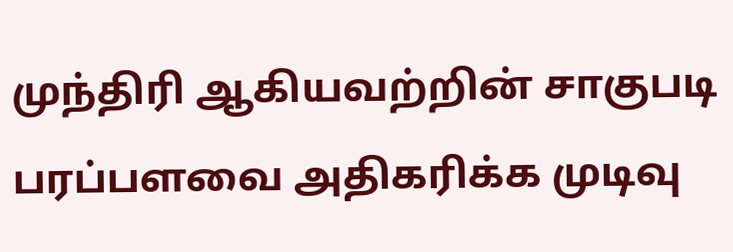முந்திரி ஆகியவற்றின் சாகுபடி பரப்பளவை அதிகரிக்க முடிவு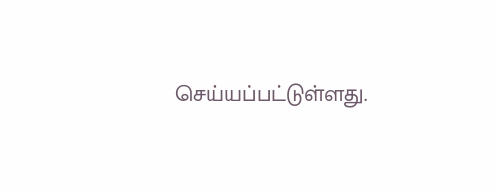செய்யப்பட்டுள்ளது.